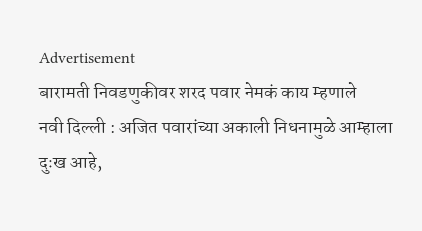Advertisement
बारामती निवडणुकीवर शरद पवार नेमकं काय म्हणाले
नवी दिल्ली : अजित पवारांच्या अकाली निधनामुळे आम्हाला दुःख आहे,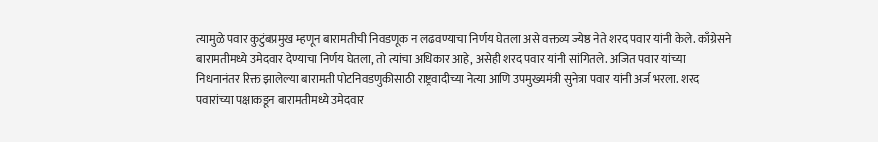त्यामुळे पवार कुटुंबप्रमुख म्हणून बारामतीची निवडणूक न लढवण्याचा निर्णय घेतला असे वक्तव्य ज्येष्ठ नेते शरद पवार यांनी केले. काँग्रेसने बारामतीमध्ये उमेदवार देण्याचा निर्णय घेतला, तो त्यांचा अधिकार आहे, असेही शरद पवार यांनी सांगितले. अजित पवार यांच्या निधनानंतर रिक्त झालेल्या बारामती पोटनिवडणुकीसाठी राष्ट्रवादीच्या नेत्या आणि उपमुख्यमंत्री सुनेत्रा पवार यांनी अर्ज भरला. शरद पवारांच्या पक्षाकडून बारामतीमध्ये उमेदवार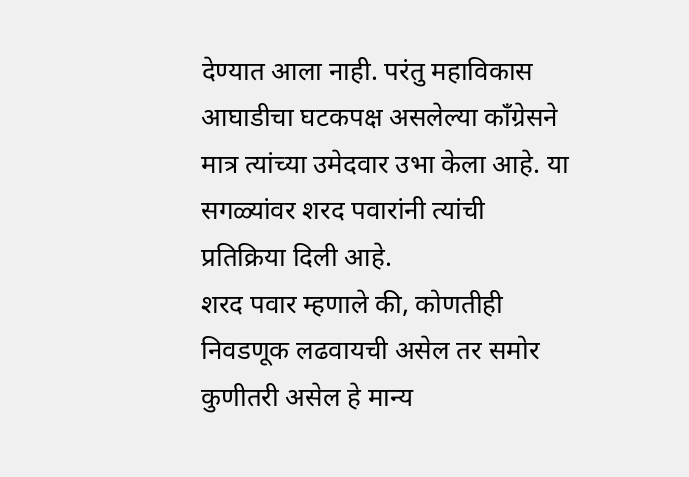देण्यात आला नाही. परंतु महाविकास आघाडीचा घटकपक्ष असलेल्या काँग्रेसने मात्र त्यांच्या उमेदवार उभा केला आहे. या सगळ्यांवर शरद पवारांनी त्यांची प्रतिक्रिया दिली आहे.
शरद पवार म्हणाले की, कोणतीही निवडणूक लढवायची असेल तर समोर कुणीतरी असेल हे मान्य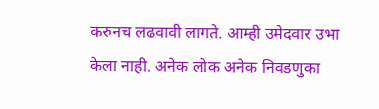करुनच लढवावी लागते. आम्ही उमेदवार उभा केला नाही. अनेक लोक अनेक निवडणुका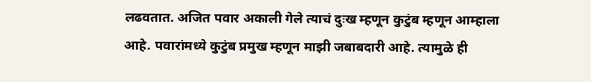लढवतात. अजित पवार अकाली गेले त्याचं दुःख म्हणून कुटुंब म्हणून आम्हाला आहे. पवारांमध्ये कुटुंब प्रमुख म्हणून माझी जबाबदारी आहे. त्यामुळे ही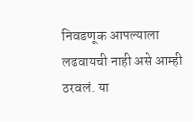निवडणूक आपल्याला लढवायची नाही असे आम्ही ठरवलं. या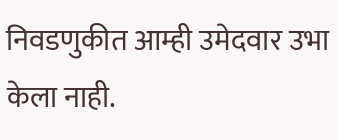निवडणुकीत आम्ही उमेदवार उभा केला नाही.